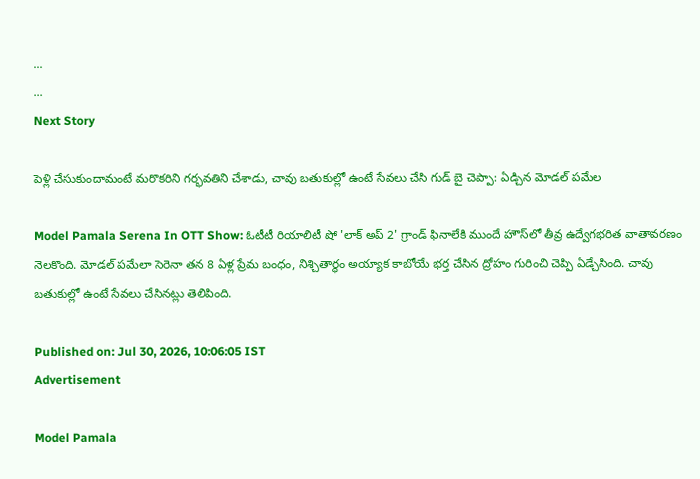...
...
Next Story

పెళ్లి చేసుకుందామంటే మరొకరిని గర్భవతిని చేశాడు, చావు బతుకుల్లో ఉంటే సేవలు చేసి గుడ్ బై చెప్పా: ఏడ్చిన మోడల్ పమేల

Model Pamala Serena In OTT Show: ఓటీటీ రియాలిటీ షో 'లాక్ అప్ 2' గ్రాండ్ ఫినాలేకి ముందే హౌస్‌లో తీవ్ర ఉద్వేగభరిత వాతావరణం నెలకొంది. మోడల్ పమేలా సెరెనా తన 8 ఏళ్ల ప్రేమ బంధం, నిశ్చితార్థం అయ్యాక కాబోయే భర్త చేసిన ద్రోహం గురించి చెప్పి ఏడ్చేసింది. చావు బతుకుల్లో ఉంటే సేవలు చేసినట్లు తెలిపింది.

Published on: Jul 30, 2026, 10:06:05 IST
Advertisement

Model Pamala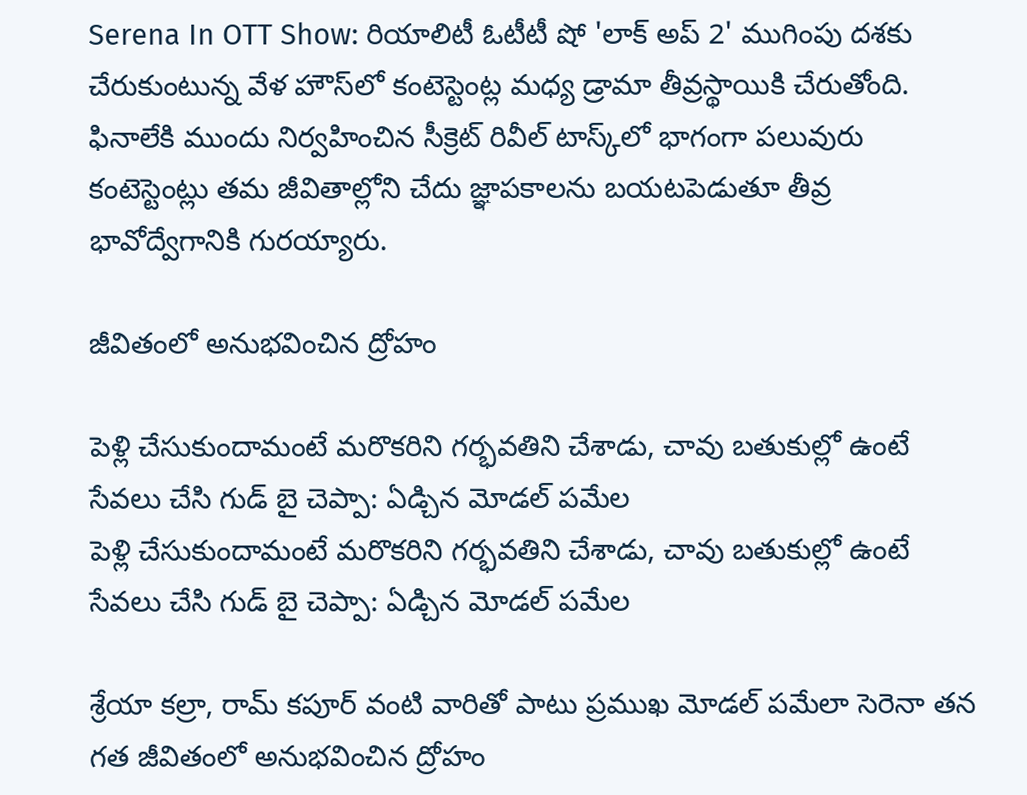Serena In OTT Show: రియాలిటీ ఓటీటీ షో 'లాక్ అప్ 2' ముగింపు దశకు చేరుకుంటున్న వేళ హౌస్‌లో కంటెస్టెంట్ల మధ్య డ్రామా తీవ్రస్థాయికి చేరుతోంది. ఫినాలేకి ముందు నిర్వహించిన సీక్రెట్ రివీల్ టాస్క్‌లో భాగంగా పలువురు కంటెస్టెంట్లు తమ జీవితాల్లోని చేదు జ్ఞాపకాలను బయటపెడుతూ తీవ్ర భావోద్వేగానికి గురయ్యారు.

జీవితంలో అనుభవించిన ద్రోహం

పెళ్లి చేసుకుందామంటే మరొకరిని గర్భవతిని చేశాడు, చావు బతుకుల్లో ఉంటే సేవలు చేసి గుడ్ బై చెప్పా: ఏడ్చిన మోడల్ పమేల
పెళ్లి చేసుకుందామంటే మరొకరిని గర్భవతిని చేశాడు, చావు బతుకుల్లో ఉంటే సేవలు చేసి గుడ్ బై చెప్పా: ఏడ్చిన మోడల్ పమేల

శ్రేయా కల్రా, రామ్ కపూర్ వంటి వారితో పాటు ప్రముఖ మోడల్ పమేలా సెరెనా తన గత జీవితంలో అనుభవించిన ద్రోహం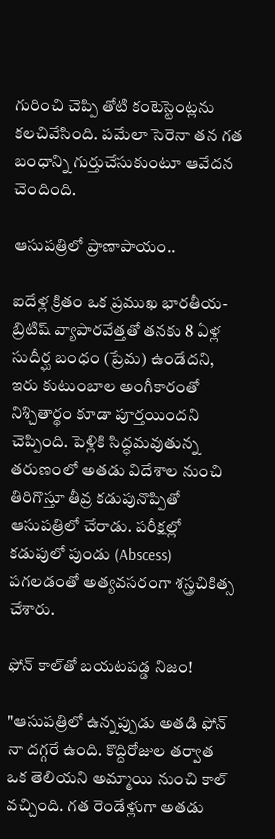గురించి చెప్పి తోటి కంటెస్టెంట్లను కలచివేసింది. పమేలా సెరెనా తన గత బంధాన్ని గుర్తుచేసుకుంటూ ఆవేదన చెందింది.

ఆసుపత్రిలో ప్రాణాపాయం..

ఐదేళ్ల క్రితం ఒక ప్రముఖ భారతీయ-బ్రిటిష్ వ్యాపారవేత్తతో తనకు 8 ఏళ్ల సుదీర్ఘ బంధం (ప్రేమ) ఉండేదని, ఇరు కుటుంబాల అంగీకారంతో నిశ్చితార్థం కూడా పూర్తయిందని చెప్పింది. పెళ్లికి సిద్ధమవుతున్న తరుణంలో అతడు విదేశాల నుంచి తిరిగొస్తూ తీవ్ర కడుపునొప్పితో ఆసుపత్రిలో చేరాడు. పరీక్షల్లో కడుపులో పుండు (Abscess) పగలడంతో అత్యవసరంగా శస్త్రచికిత్స చేశారు.

ఫోన్ కాల్‌తో బయటపడ్డ నిజం!

"ఆసుపత్రిలో ఉన్నప్పుడు అతడి ఫోన్ నా దగ్గరే ఉంది. కొద్దిరోజుల తర్వాత ఒక తెలియని అమ్మాయి నుంచి కాల్ వచ్చింది. గత రెండేళ్లుగా అతడు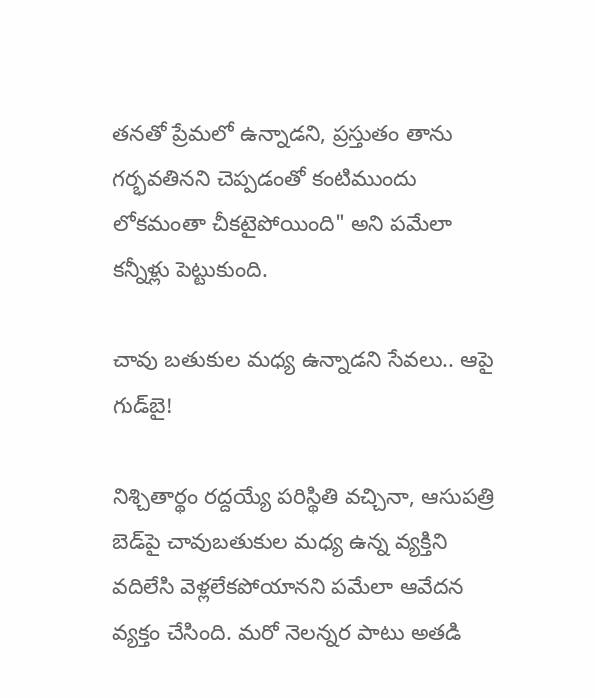తనతో ప్రేమలో ఉన్నాడని, ప్రస్తుతం తాను గర్భవతినని చెప్పడంతో కంటిముందు లోకమంతా చీకటైపోయింది" అని పమేలా కన్నీళ్లు పెట్టుకుంది.

చావు బతుకుల మధ్య ఉన్నాడని సేవలు.. ఆపై గుడ్‌బై!

నిశ్చితార్థం రద్దయ్యే పరిస్థితి వచ్చినా, ఆసుపత్రి బెడ్‌పై చావుబతుకుల మధ్య ఉన్న వ్యక్తిని వదిలేసి వెళ్లలేకపోయానని పమేలా ఆవేదన వ్యక్తం చేసింది. మరో నెలన్నర పాటు అతడి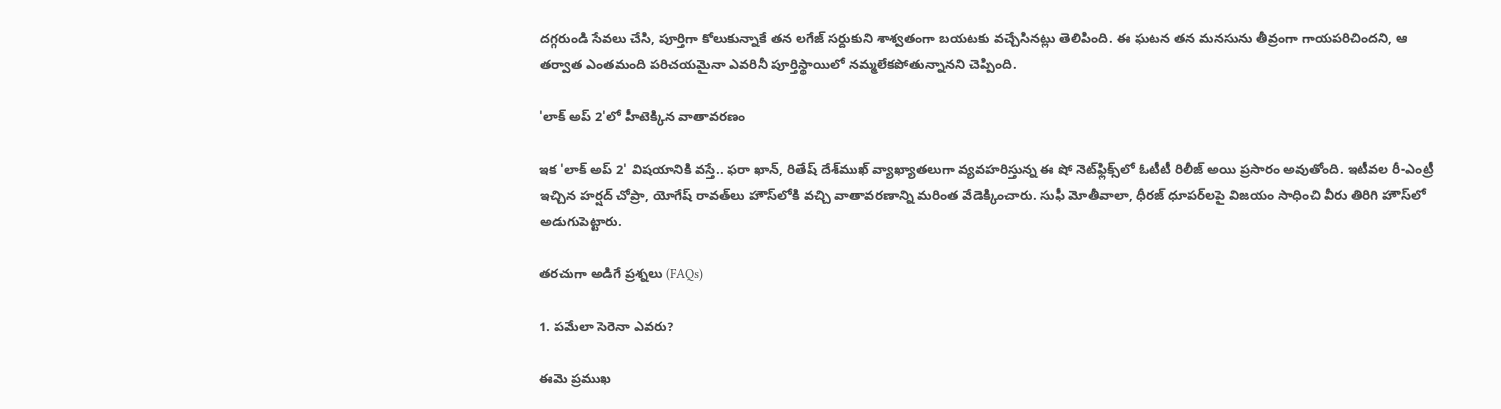దగ్గరుండి సేవలు చేసి, పూర్తిగా కోలుకున్నాకే తన లగేజ్ సర్దుకుని శాశ్వతంగా బయటకు వచ్చేసినట్లు తెలిపింది. ఈ ఘటన తన మనసును తీవ్రంగా గాయపరిచిందని, ఆ తర్వాత ఎంతమంది పరిచయమైనా ఎవరినీ పూర్తిస్థాయిలో నమ్మలేకపోతున్నానని చెప్పింది.

'లాక్ అప్ 2'లో హీటెక్కిన వాతావరణం

ఇక 'లాక్ అప్ 2' విషయానికి వస్తే.. ఫరా ఖాన్, రితేష్ దేశ్‌ముఖ్ వ్యాఖ్యాతలుగా వ్యవహరిస్తున్న ఈ షో నెట్‌ఫ్లిక్స్‌లో ఓటీటీ రిలీజ్ అయి ప్రసారం అవుతోంది. ఇటీవల రీ-ఎంట్రీ ఇచ్చిన హర్షద్ చోప్రా, యోగేష్ రావత్‌లు హౌస్‌లోకి వచ్చి వాతావరణాన్ని మరింత వేడెక్కించారు. సుఫీ మోతీవాలా, ధీరజ్ ధూపర్‌లపై విజయం సాధించి వీరు తిరిగి హౌస్‌లో అడుగుపెట్టారు.

తరచుగా అడిగే ప్రశ్నలు (FAQs)

1. పమేలా సెరెనా ఎవరు?

ఈమె ప్రముఖ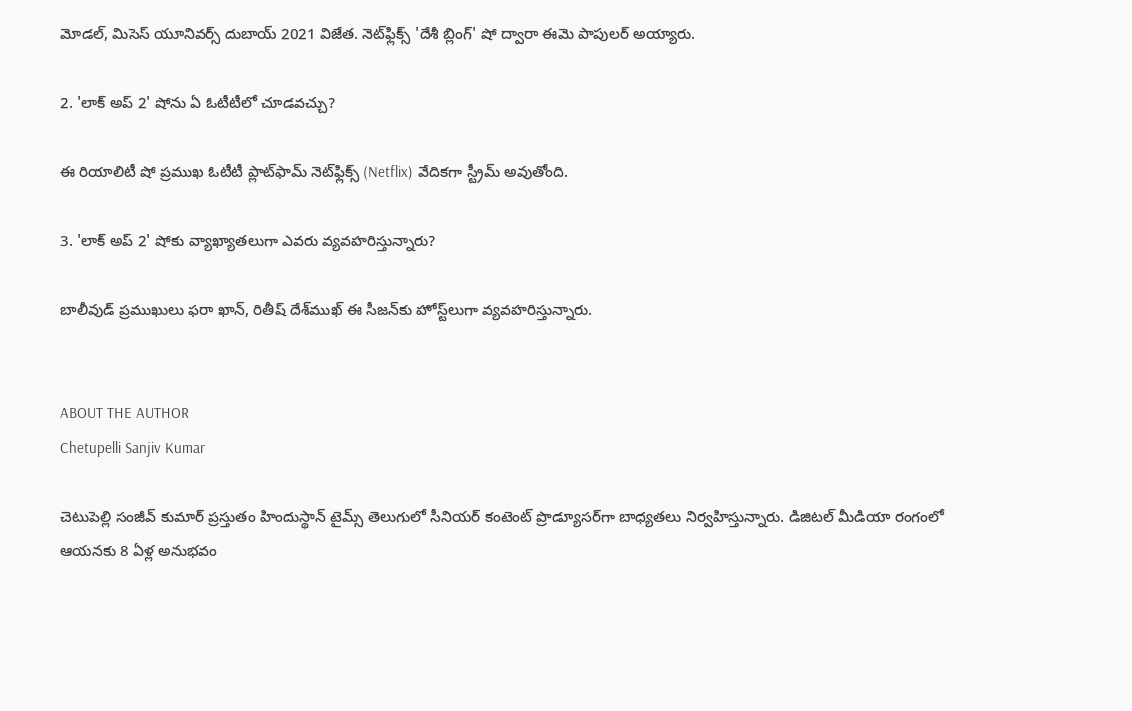మోడల్, మిసెస్ యూనివర్స్ దుబాయ్ 2021 విజేత. నెట్‌ఫ్లిక్స్ 'దేశీ బ్లింగ్' షో ద్వారా ఈమె పాపులర్ అయ్యారు.

2. 'లాక్ అప్ 2' షోను ఏ ఓటీటీలో చూడవచ్చు?

ఈ రియాలిటీ షో ప్రముఖ ఓటీటీ ప్లాట్‌ఫామ్ నెట్‌ఫ్లిక్స్ (Netflix) వేదికగా స్ట్రీమ్ అవుతోంది.

3. 'లాక్ అప్ 2' షోకు వ్యాఖ్యాతలుగా ఎవరు వ్యవహరిస్తున్నారు?

బాలీవుడ్ ప్రముఖులు ఫరా ఖాన్, రితీష్ దేశ్‌ముఖ్ ఈ సీజన్‌కు హోస్ట్‌లుగా వ్యవహరిస్తున్నారు.


ABOUT THE AUTHOR
Chetupelli Sanjiv Kumar

చెటుపెల్లి సంజీవ్ కుమార్ ప్రస్తుతం హిందుస్థాన్ టైమ్స్ తెలుగులో సీనియర్ కంటెంట్ ప్రొడ్యూసర్‌గా బాధ్యతలు నిర్వహిస్తున్నారు. డిజిటల్ మీడియా రంగంలో ఆయనకు 8 ఏళ్ల అనుభవం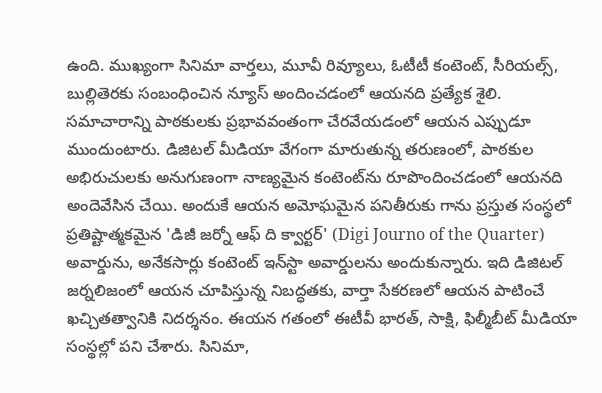ఉంది. ముఖ్యంగా సినిమా వార్తలు, మూవీ రివ్యూలు, ఓటీటీ కంటెంట్, సీరియల్స్, బుల్లితెరకు సంబంధించిన న్యూస్ అందించడంలో ఆయనది ప్రత్యేక శైలి. సమాచారాన్ని పాఠకులకు ప్రభావవంతంగా చేరవేయడంలో ఆయన ఎప్పుడూ ముందుంటారు. డిజిటల్ మీడియా వేగంగా మారుతున్న తరుణంలో, పాఠకుల అభిరుచులకు అనుగుణంగా నాణ్యమైన కంటెంట్‌ను రూపొందించడంలో ఆయనది అందెవేసిన చేయి. అందుకే ఆయన అమోఘమైన పనితీరుకు గాను ప్రస్తుత సంస్థలో ప్రతిష్టాత్మకమైన 'డిజీ జర్నో ఆఫ్ ది క్వార్టర్' (Digi Journo of the Quarter) అవార్డును, అనేకసార్లు కంటెంట్ ఇన్‌స్టా అవార్డులను అందుకున్నారు. ఇది డిజిటల్ జర్నలిజంలో ఆయన చూపిస్తున్న నిబద్ధతకు, వార్తా సేకరణలో ఆయన పాటించే ఖచ్చితత్వానికి నిదర్శనం. ఈయన గతంలో ఈటీవీ భారత్, సాక్షి, ఫిల్మీబీట్ మీడియా సంస్థల్లో పని చేశారు. సినిమా,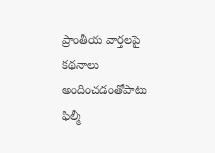ప్రాంతీయ వార్తలపై కథనాలు అందించడంతోపాటు ఫిల్మీ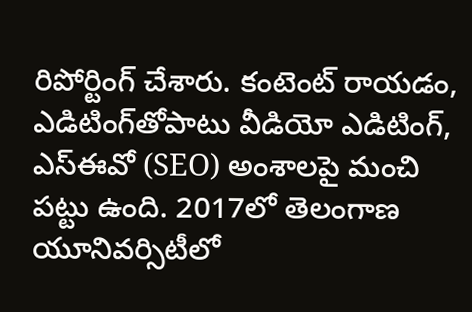రిపోర్టింగ్ చేశారు. కంటెంట్ రాయడం, ఎడిటింగ్‌తోపాటు వీడియో ఎడిటింగ్, ఎస్‌ఈవో (SEO) అంశాలపై మంచి పట్టు ఉంది. 2017లో తెలంగాణ యూనివర్సిటీలో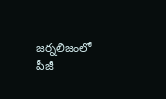జర్నలిజంలో పీజీ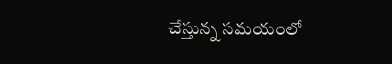చేస్తున్న సమయంలో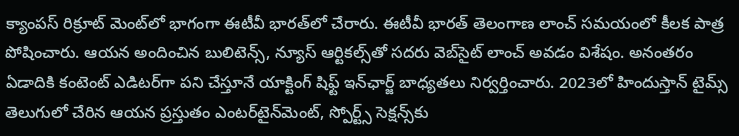క్యాంపస్ రిక్రూట్ మెంట్‌లో భాగంగా ఈటీవీ భారత్‌లో చేరారు. ఈటీవీ భారత్ తెలంగాణ లాంచ్ సమయంలో కీలక పాత్ర పోషించారు. ఆయన అందించిన బులిటెన్స్, న్యూస్ ఆర్టికల్స్‌తో సదరు వెబ్‌సైట్ లాంచ్ అవడం విశేషం. అనంతరం ఏడాదికి కంటెంట్ ఎడిటర్‌గా పని చేస్తూనే యాక్టింగ్ షిఫ్ట్ ఇన్‌ఛార్జ్ బాధ్యతలు నిర్వర్తించారు. 2023లో హిందుస్తాన్ టైమ్స్ తెలుగులో చేరిన ఆయన ప్రస్తుతం ఎంటర్‌టైన్‌మెంట్, స్పోర్ట్స్ సెక్షన్స్‌కు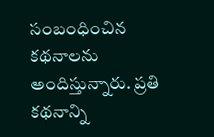సంబంధించిన కథనాలను అందిస్తున్నారు. ప్రతి కథనాన్ని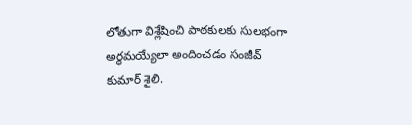లోతుగా విశ్లేషించి పాఠకులకు సులభంగా అర్థమయ్యేలా అందించడం సంజీవ్ కుమార్ శైలి.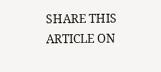SHARE THIS ARTICLE ON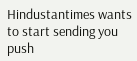Hindustantimes wants to start sending you push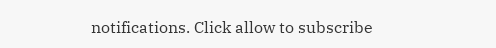notifications. Click allow to subscribe